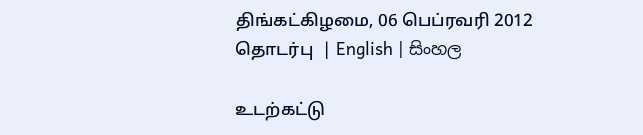திங்கட்கிழமை, 06 பெப்ரவரி 2012
தொடர்பு  | English | සිංහල

உடற்கட்டு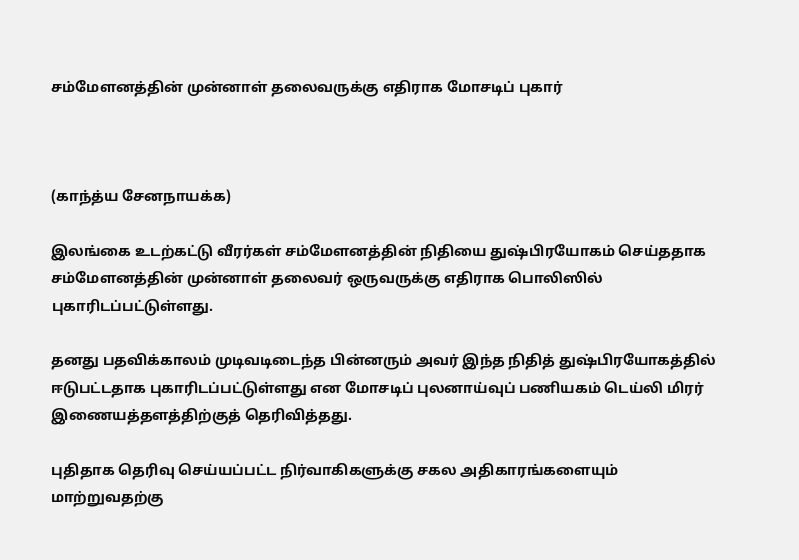சம்மேளனத்தின் முன்னாள் தலைவருக்கு எதிராக மோசடிப் புகார்



(காந்த்ய சேனநாயக்க)

இலங்கை உடற்கட்டு வீரர்கள் சம்மேளனத்தின் நிதியை துஷ்பிரயோகம் செய்ததாக சம்மேளனத்தின் முன்னாள் தலைவர் ஒருவருக்கு எதிராக பொலிஸில் புகாரிடப்பட்டுள்ளது.

தனது பதவிக்காலம் முடிவடிடைந்த பின்னரும் அவர் இந்த நிதித் துஷ்பிரயோகத்தில் ஈடுபட்டதாக புகாரிடப்பட்டுள்ளது என மோசடிப் புலனாய்வுப் பணியகம் டெய்லி மிரர் இணையத்தளத்திற்குத் தெரிவித்தது.

புதிதாக தெரிவு செய்யப்பட்ட நிர்வாகிகளுக்கு சகல அதிகாரங்களையும் மாற்றுவதற்கு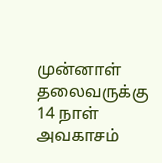முன்னாள் தலைவருக்கு 14 நாள் அவகாசம்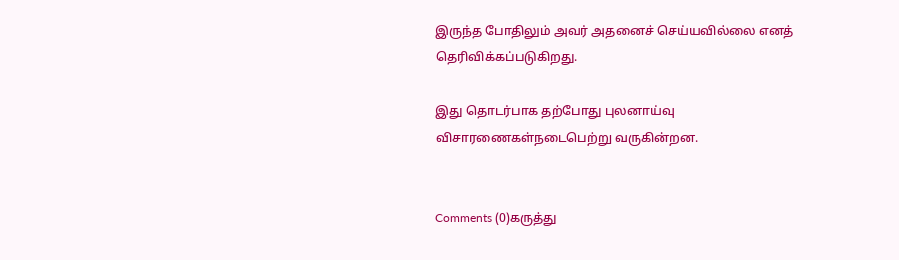இருந்த போதிலும் அவர் அதனைச் செய்யவில்லை எனத் தெரிவிக்கப்படுகிறது.

இது தொடர்பாக தற்போது புலனாய்வு விசாரணைகள்நடைபெற்று வருகின்றன.


Comments (0)கருத்து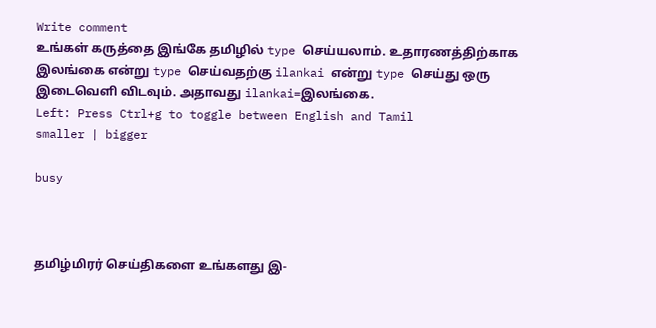Write comment
உங்கள் கருத்தை இங்கே தமிழில் type செய்யலாம். உதாரணத்திற்காக இலங்கை என்று type செய்வதற்கு ilankai என்று type செய்து ஒரு இடைவெளி விடவும். அதாவது ilankai=இலங்கை.
Left: Press Ctrl+g to toggle between English and Tamil
smaller | bigger

busy



தமிழ்மிரர் செய்திகளை உங்களது இ-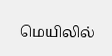மெயிலில்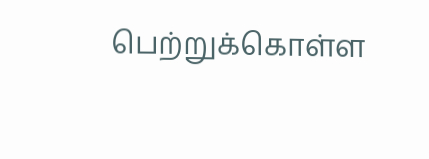பெற்றுக்கொள்ள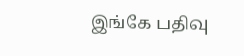இங்கே பதிவு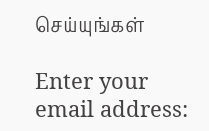செய்யுங்கள்

Enter your email address: